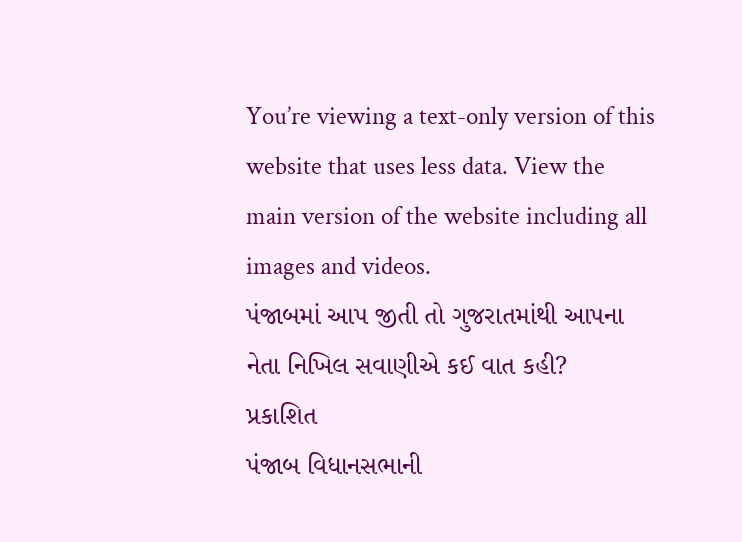You’re viewing a text-only version of this website that uses less data. View the main version of the website including all images and videos.
પંજાબમાં આપ જીતી તો ગુજરાતમાંથી આપના નેતા નિખિલ સવાણીએ કઈ વાત કહી?
પ્રકાશિત
પંજાબ વિધાનસભાની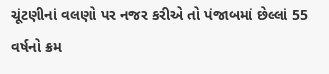ચૂંટણીનાં વલણો પર નજર કરીએ તો પંજાબમાં છેલ્લાં 55 વર્ષનો ક્રમ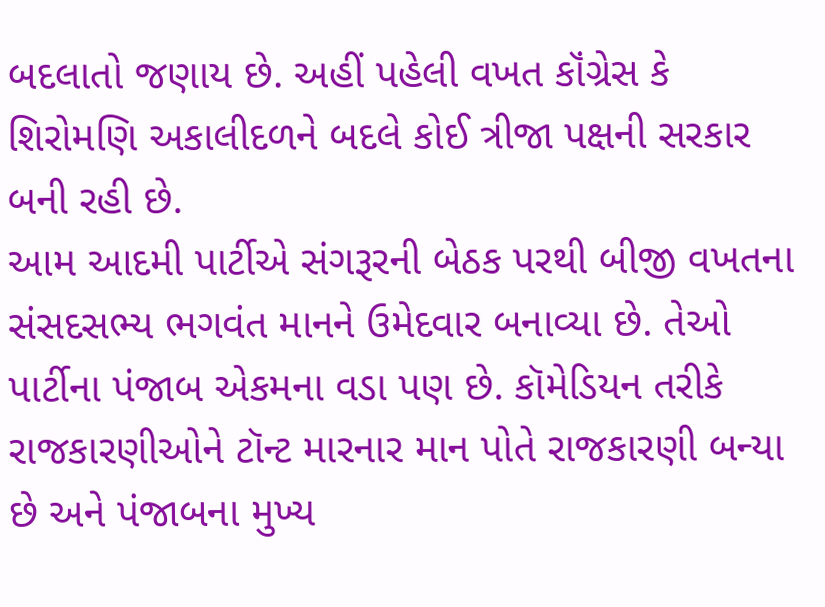બદલાતો જણાય છે. અહીં પહેલી વખત કૉંગ્રેસ કે શિરોમણિ અકાલીદળને બદલે કોઈ ત્રીજા પક્ષની સરકાર બની રહી છે.
આમ આદમી પાર્ટીએ સંગરૂરની બેઠક પરથી બીજી વખતના સંસદસભ્ય ભગવંત માનને ઉમેદવાર બનાવ્યા છે. તેઓ પાર્ટીના પંજાબ એકમના વડા પણ છે. કૉમેડિયન તરીકે રાજકારણીઓને ટૉન્ટ મારનાર માન પોતે રાજકારણી બન્યા છે અને પંજાબના મુખ્ય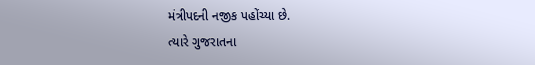મંત્રીપદની નજીક પહોંચ્યા છે.
ત્યારે ગુજરાતના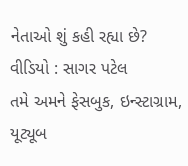નેતાઓ શું કહી રહ્યા છે?
વીડિયો : સાગર પટેલ
તમે અમને ફેસબુક, ઇન્સ્ટાગ્રામ, યૂટ્યૂબ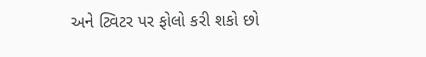અને ટ્વિટર પર ફોલો કરી શકો છો